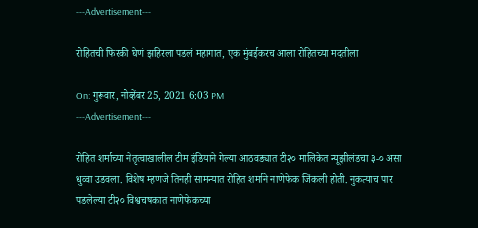---Advertisement---

रोहितची फिरकी घेणं झहिरला पडलं महागात, एक मुंबईकरच आला रोहितच्या मदतीला

On: गुरूवार, नोव्हेंबर 25, 2021 6:03 PM
---Advertisement---

रोहित शर्माच्या नेतृत्वाखालील टीम इंडियाने गेल्या आठवड्यात टी२० मालिकेत न्यूझीलंडचा ३-० असा धुव्वा उडवला. विशेष म्हणजे तिनही सामन्यात रोहित शर्माने नाणेफेक जिंकली होती. नुकत्याच पार पडलेल्या टी२० विश्वचषकात नाणेफेकच्या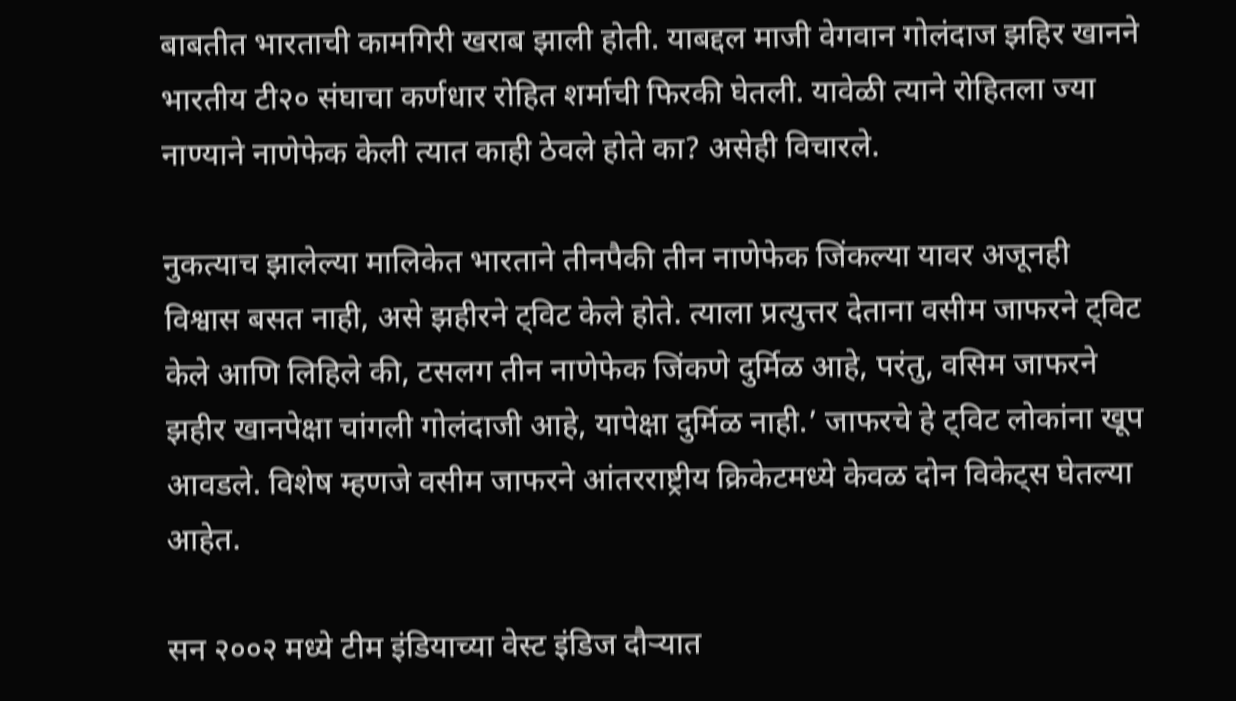बाबतीत भारताची कामगिरी खराब झाली होती. याबद्दल माजी वेगवान गोलंदाज झहिर खानने भारतीय टी२० संघाचा कर्णधार रोहित शर्माची फिरकी घेतली. यावेळी त्याने रोहितला ज्या नाण्याने नाणेफेक केली त्यात काही ठेवले होते का? असेही विचारले.

नुकत्याच झालेल्या मालिकेत भारताने तीनपैकी तीन नाणेफेक जिंकल्या यावर अजूनही विश्वास बसत नाही, असे झहीरने ट्विट केले होते. त्याला प्रत्युत्तर देताना वसीम जाफरने ट्विट केले आणि लिहिले की, टसलग तीन नाणेफेक जिंकणे दुर्मिळ आहे, परंतु, वसिम जाफरने झहीर खानपेक्षा चांगली गोलंदाजी आहे, यापेक्षा दुर्मिळ नाही.’ जाफरचे हे ट्विट लोकांना खूप आवडले. विशेष म्हणजे वसीम जाफरने आंतरराष्ट्रीय क्रिकेटमध्ये केवळ दोन विकेट्स घेतल्या आहेत.

सन २००२ मध्ये टीम इंडियाच्या वेस्ट इंडिज दौऱ्यात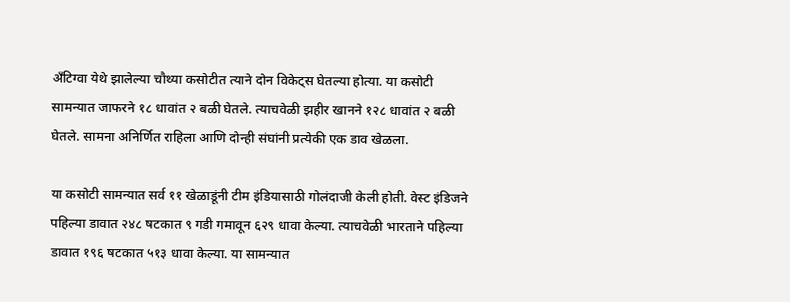अँटिग्वा येथे झालेल्या चौथ्या कसोटीत त्याने दोन विकेट्स घेतल्या होत्या. या कसोटी सामन्यात जाफरने १८ धावांत २ बळी घेतले. त्याचवेळी झहीर खानने १२८ धावांत २ बळी घेतले. सामना अनिर्णित राहिला आणि दोन्ही संघांनी प्रत्येकी एक डाव खेळला.

या कसोटी सामन्यात सर्व ११ खेळाडूंनी टीम इंडियासाठी गोलंदाजी केली होती. वेस्ट इंडिजने पहिल्या डावात २४८ षटकात ९ गडी गमावून ६२९ धावा केल्या. त्याचवेळी भारताने पहिल्या डावात १९६ षटकात ५१३ धावा केल्या. या सामन्यात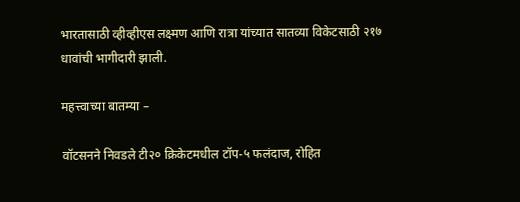भारतासाठी व्हीव्हीएस लक्ष्मण आणि रात्रा यांच्यात सातव्या विकेटसाठी २१७ धावांची भागीदारी झाली.

महत्त्वाच्या बातम्या –

वॉटसनने निवडले टी२० क्रिकेटमधील टॉप-५ फलंदाज, रोहित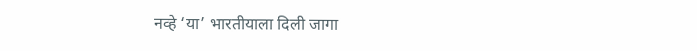नव्हे ‘या’ भारतीयाला दिली जागा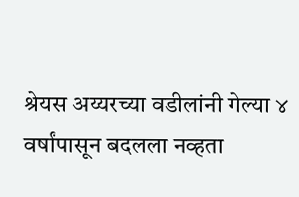श्रेयस अय्यरच्या वडीलांनी गेल्या ४ वर्षांपासून बदलला नव्हता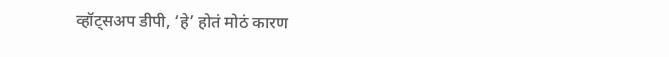व्हॉट्सअप डीपी, ‘हे’ होतं मोठं कारण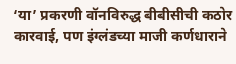‘या’ प्रकरणी वॉनविरुद्ध बीबीसीची कठोर कारवाई, पण इंग्लंडच्या माजी कर्णधाराने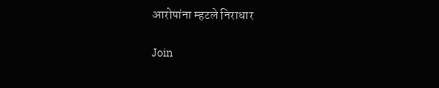आरोपांना म्हटले निराधार

Join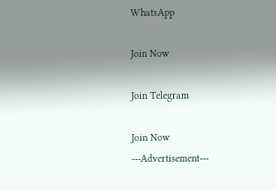WhatsApp

Join Now

Join Telegram

Join Now
---Advertisement---